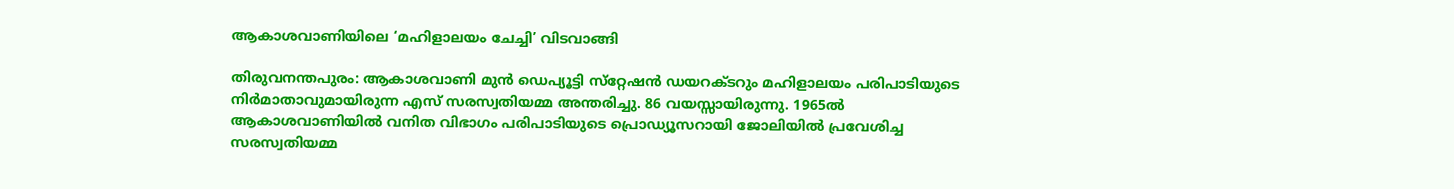ആകാശവാണിയിലെ ‘മഹിളാലയം ചേച്ചി’ വിടവാങ്ങി

തിരുവനന്തപുരം: ആകാശവാണി മുന്‍ ഡെപ്യൂട്ടി സ്‌റ്റേഷന്‍ ഡയറക്ടറും മഹിളാലയം പരിപാടിയുടെ നിര്‍മാതാവുമായിരുന്ന എസ് സരസ്വതിയമ്മ അന്തരിച്ചു. 86 വയസ്സായിരുന്നു. 1965ല്‍ ആകാശവാണിയില്‍ വനിത വിഭാഗം പരിപാടിയുടെ പ്രൊഡ്യൂസറായി ജോലിയില്‍ പ്രവേശിച്ച സരസ്വതിയമ്മ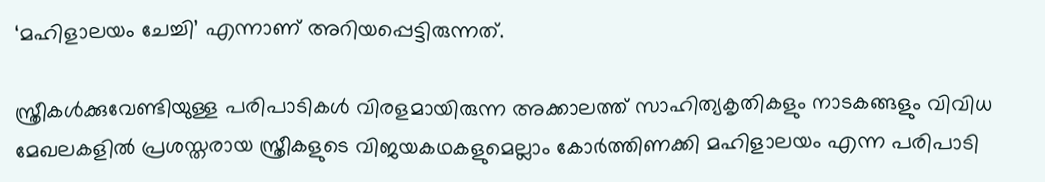‘മഹിളാലയം ചേച്ചി’ എന്നാണ് അറിയപ്പെട്ടിരുന്നത്.

സ്ത്രീകള്‍ക്കുവേണ്ടിയുള്ള പരിപാടികള്‍ വിരളമായിരുന്ന അക്കാലത്ത് സാഹിത്യകൃതികളും നാടകങ്ങളും വിവിധ മേഖലകളില്‍ പ്രശസ്തരായ സ്ത്രീകളുടെ വിജയകഥകളുമെല്ലാം കോര്‍ത്തിണക്കി മഹിളാലയം എന്ന പരിപാടി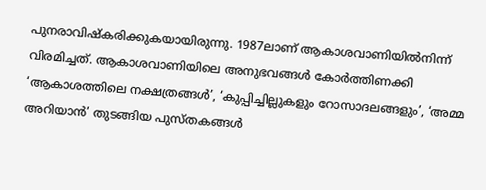പുനരാവിഷ്‌കരിക്കുകയായിരുന്നു. 1987ലാണ് ആകാശവാണിയില്‍നിന്ന് വിരമിച്ചത്. ആകാശവാണിയിലെ അനുഭവങ്ങള്‍ കോര്‍ത്തിണക്കി ‘ആകാശത്തിലെ നക്ഷത്രങ്ങള്‍’, ‘കുപ്പിച്ചില്ലുകളും റോസാദലങ്ങളും’, ‘അമ്മ അറിയാന്‍’ തുടങ്ങിയ പുസ്തകങ്ങള്‍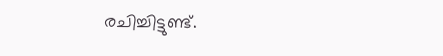രചിച്ചിട്ടുണ്ട്.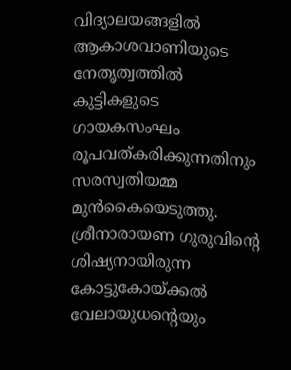വിദ്യാലയങ്ങളില്‍ ആകാശവാണിയുടെ നേതൃത്വത്തില്‍ കുട്ടികളുടെ ഗായകസംഘം രൂപവത്കരിക്കുന്നതിനും സരസ്വതിയമ്മ മുന്‍കൈയെടുത്തു. ശ്രീനാരായണ ഗുരുവിന്റെ ശിഷ്യനായിരുന്ന കോട്ടുകോയ്ക്കല്‍ വേലായുധന്റെയും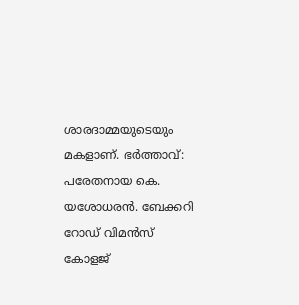ശാരദാമ്മയുടെയും മകളാണ്. ഭര്‍ത്താവ്: പരേതനായ കെ. യശോധരന്‍. ബേക്കറി റോഡ് വിമന്‍സ് കോളജ്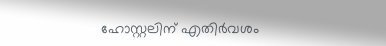ഹോസ്റ്റലിന് എതിര്‍വശം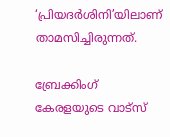‘പ്രിയദര്‍ശിനി’യിലാണ് താമസിച്ചിരുന്നത്.

ബ്രേക്കിംഗ് കേരളയുടെ വാട്സ്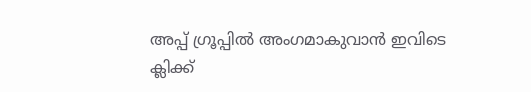അപ്പ് ഗ്രൂപ്പിൽ അംഗമാകുവാൻ ഇവിടെ ക്ലിക്ക്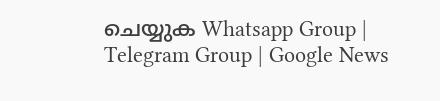ചെയ്യുക Whatsapp Group | Telegram Group | Google News